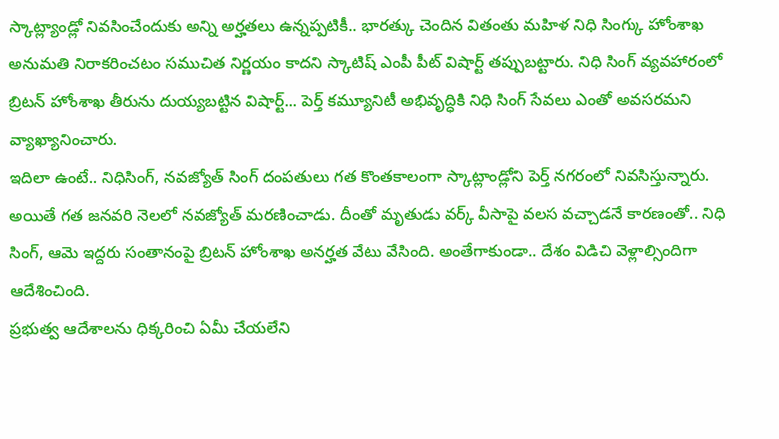స్కాట్ల్యాండ్లో నివసించేందుకు అన్ని అర్హతలు ఉన్నప్పటికీ.. భారత్కు చెందిన వితంతు మహిళ నిధి సింగ్కు హోంశాఖ అనుమతి నిరాకరించటం సముచిత నిర్ణయం కాదని స్కాటిష్ ఎంపీ పీట్ విషార్ట్ తప్పుబట్టారు. నిధి సింగ్ వ్యవహారంలో బ్రిటన్ హోంశాఖ తీరును దుయ్యబట్టిన విషార్ట్... పెర్త్ కమ్యూనిటీ అభివృద్ధికి నిధి సింగ్ సేవలు ఎంతో అవసరమని వ్యాఖ్యానించారు.
ఇదిలా ఉంటే.. నిధిసింగ్, నవజ్యోత్ సింగ్ దంపతులు గత కొంతకాలంగా స్కాట్లాండ్లోని పెర్త్ నగరంలో నివసిస్తున్నారు. అయితే గత జనవరి నెలలో నవజ్యోత్ మరణించాడు. దీంతో మృతుడు వర్క్ వీసాపై వలస వచ్చాడనే కారణంతో.. నిధి సింగ్, ఆమె ఇద్దరు సంతానంపై బ్రిటన్ హోంశాఖ అనర్హత వేటు వేసింది. అంతేగాకుండా.. దేశం విడిచి వెళ్లాల్సిందిగా ఆదేశించింది.
ప్రభుత్వ ఆదేశాలను ధిక్కరించి ఏమీ చేయలేని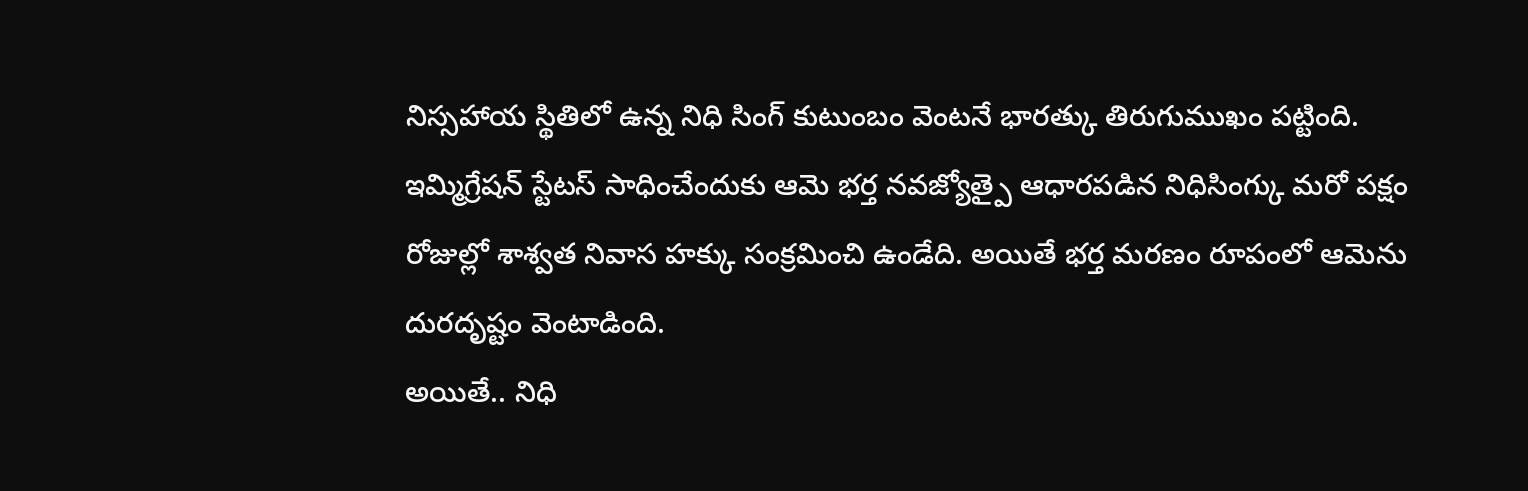నిస్సహాయ స్థితిలో ఉన్న నిధి సింగ్ కుటుంబం వెంటనే భారత్కు తిరుగుముఖం పట్టింది. ఇమ్మిగ్రేషన్ స్టేటస్ సాధించేందుకు ఆమె భర్త నవజ్యోత్పై ఆధారపడిన నిధిసింగ్కు మరో పక్షం రోజుల్లో శాశ్వత నివాస హక్కు సంక్రమించి ఉండేది. అయితే భర్త మరణం రూపంలో ఆమెను దురదృష్టం వెంటాడింది.
అయితే.. నిధి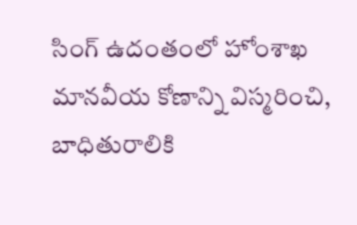సింగ్ ఉదంతంలో హోంశాఖ మానవీయ కోణాన్ని విస్మరించి, బాధితురాలికి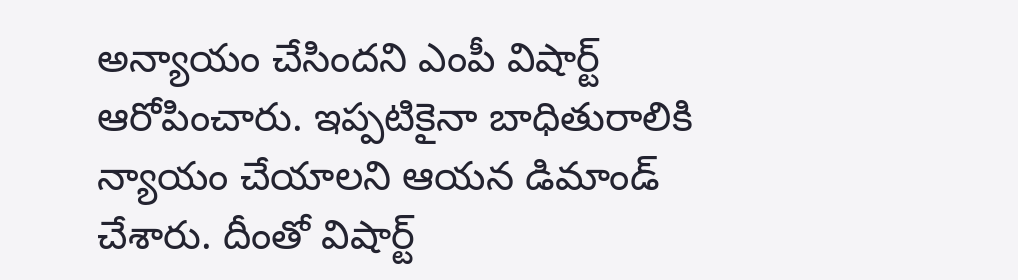అన్యాయం చేసిందని ఎంపీ విషార్ట్ ఆరోపించారు. ఇప్పటికైనా బాధితురాలికి న్యాయం చేయాలని ఆయన డిమాండ్ చేశారు. దీంతో విషార్ట్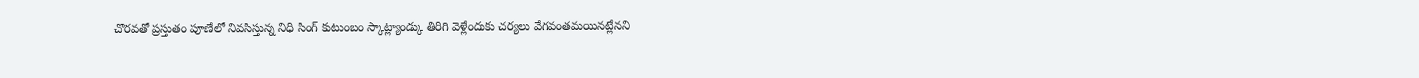చొరవతో ప్రస్తుతం పూణేలో నివసిస్తున్న నిధి సింగ్ కుటుంబం స్కాట్ల్యాండ్కు తిరిగి వెళ్లేందుకు చర్యలు వేగవంతమయినట్లేనని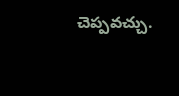చెప్పవచ్చు.